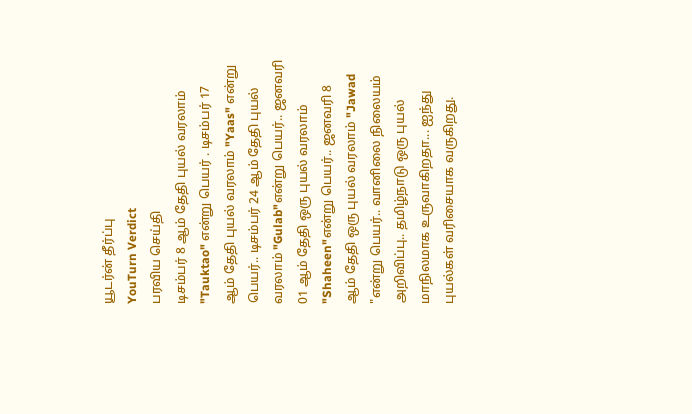யூடர்ன் தீர்ப்பு
YouTurn Verdict
பரவிய செய்தி
டிசம்பர் 8 ஆம் தேதி புயல் வரலாம் "Tauktao" என்று பெயர் . டிசம்பர் 17 ஆம் தேதி புயல் வரலாம் "Yaas" என்று பெயர்.. டிசம்பர் 24 ஆம் தேதி புயல் வரலாம் "Gulab"என்று பெயர்.. ஜனவரி 01 ஆம் தேதி ஒரு புயல் வரலாம் "Shaheen"என்று பெயர்.. ஜனவரி 8 ஆம் தேதி ஒரு புயல் வரலாம் "Jawad "என்று பெயர்.. வானிலை நிலையம் அறிவிப்பு.. தமிழ்நாடு ஒரு புயல் மாநிலமாக உருவாகிறதா... ஐந்து புயல்கள் வரிசையாக வருகிறது.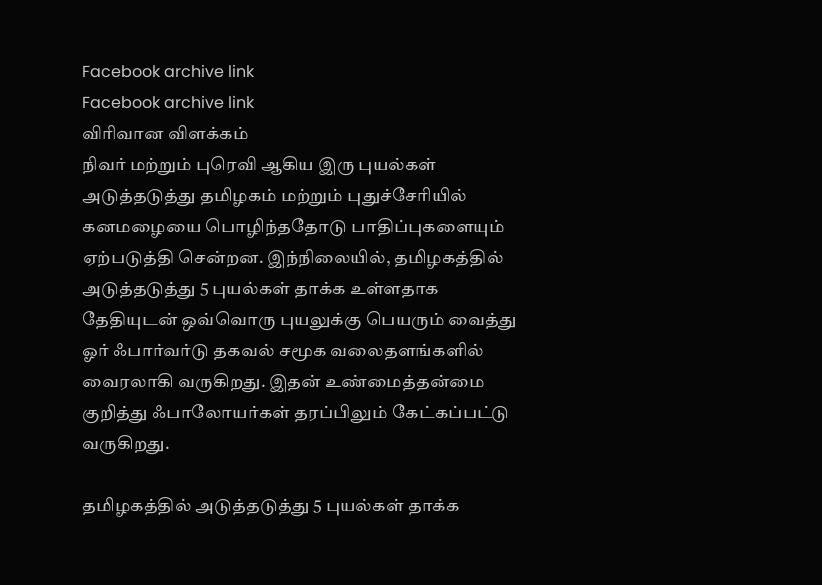Facebook archive link
Facebook archive link
விரிவான விளக்கம்
நிவர் மற்றும் புரெவி ஆகிய இரு புயல்கள் அடுத்தடுத்து தமிழகம் மற்றும் புதுச்சேரியில் கனமழையை பொழிந்ததோடு பாதிப்புகளையும் ஏற்படுத்தி சென்றன. இந்நிலையில், தமிழகத்தில் அடுத்தடுத்து 5 புயல்கள் தாக்க உள்ளதாக தேதியுடன் ஒவ்வொரு புயலுக்கு பெயரும் வைத்து ஓர் ஃபார்வர்டு தகவல் சமூக வலைதளங்களில் வைரலாகி வருகிறது. இதன் உண்மைத்தன்மை குறித்து ஃபாலோயர்கள் தரப்பிலும் கேட்கப்பட்டு வருகிறது.

தமிழகத்தில் அடுத்தடுத்து 5 புயல்கள் தாக்க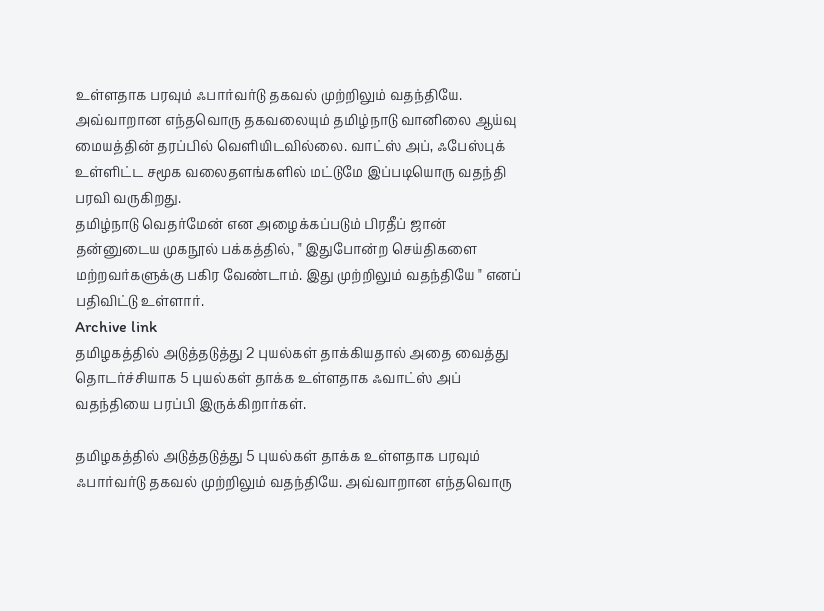உள்ளதாக பரவும் ஃபார்வர்டு தகவல் முற்றிலும் வதந்தியே. அவ்வாறான எந்தவொரு தகவலையும் தமிழ்நாடு வானிலை ஆய்வு மையத்தின் தரப்பில் வெளியிடவில்லை. வாட்ஸ் அப், ஃபேஸ்புக் உள்ளிட்ட சமூக வலைதளங்களில் மட்டுமே இப்படியொரு வதந்தி பரவி வருகிறது.
தமிழ்நாடு வெதர்மேன் என அழைக்கப்படும் பிரதீப் ஜான் தன்னுடைய முகநூல் பக்கத்தில், " இதுபோன்ற செய்திகளை மற்றவர்களுக்கு பகிர வேண்டாம். இது முற்றிலும் வதந்தியே " எனப் பதிவிட்டு உள்ளார்.
Archive link
தமிழகத்தில் அடுத்தடுத்து 2 புயல்கள் தாக்கியதால் அதை வைத்து தொடர்ச்சியாக 5 புயல்கள் தாக்க உள்ளதாக ஃவாட்ஸ் அப் வதந்தியை பரப்பி இருக்கிறார்கள்.

தமிழகத்தில் அடுத்தடுத்து 5 புயல்கள் தாக்க உள்ளதாக பரவும் ஃபார்வர்டு தகவல் முற்றிலும் வதந்தியே. அவ்வாறான எந்தவொரு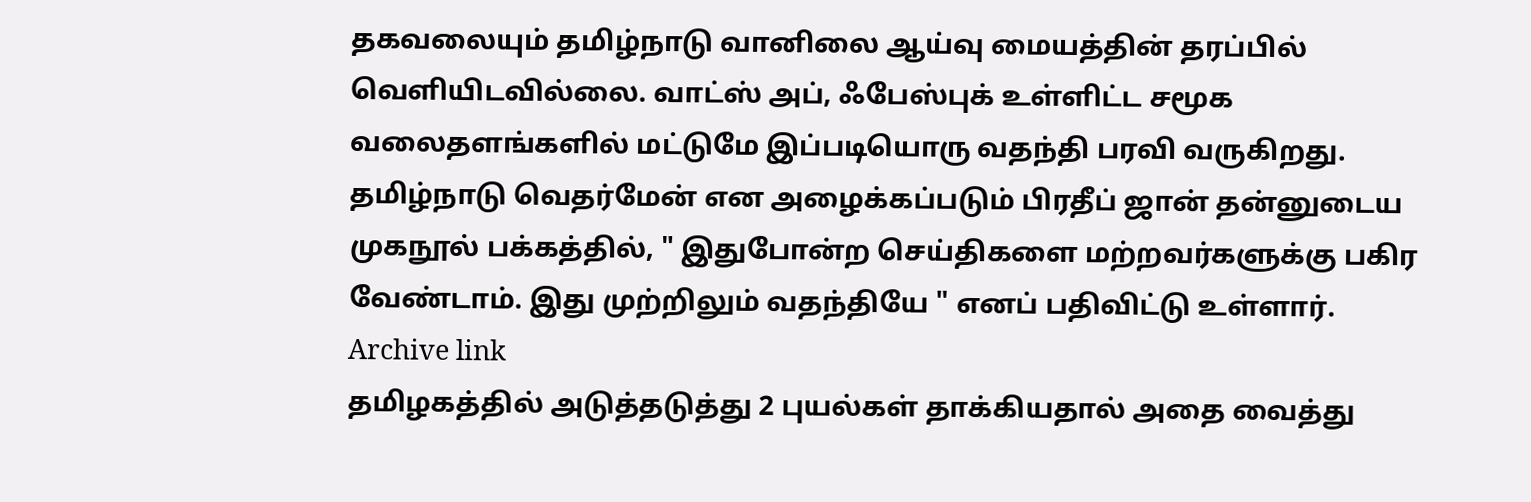தகவலையும் தமிழ்நாடு வானிலை ஆய்வு மையத்தின் தரப்பில் வெளியிடவில்லை. வாட்ஸ் அப், ஃபேஸ்புக் உள்ளிட்ட சமூக வலைதளங்களில் மட்டுமே இப்படியொரு வதந்தி பரவி வருகிறது.
தமிழ்நாடு வெதர்மேன் என அழைக்கப்படும் பிரதீப் ஜான் தன்னுடைய முகநூல் பக்கத்தில், " இதுபோன்ற செய்திகளை மற்றவர்களுக்கு பகிர வேண்டாம். இது முற்றிலும் வதந்தியே " எனப் பதிவிட்டு உள்ளார்.
Archive link
தமிழகத்தில் அடுத்தடுத்து 2 புயல்கள் தாக்கியதால் அதை வைத்து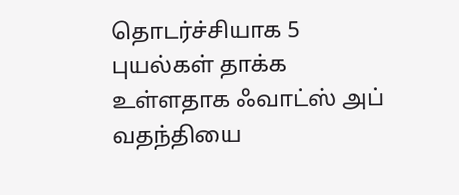தொடர்ச்சியாக 5 புயல்கள் தாக்க உள்ளதாக ஃவாட்ஸ் அப் வதந்தியை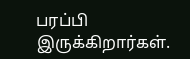பரப்பி இருக்கிறார்கள்.